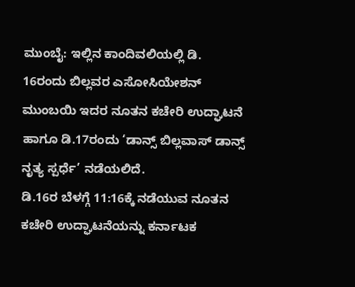ಮುಂಬೈ: ಇಲ್ಲಿನ ಕಾಂದಿವಲಿಯಲ್ಲಿ ಡಿ. 16ರಂದು ಬಿಲ್ಲವರ ಎಸೋಸಿಯೇಶನ್ ಮುಂಬಯಿ ಇದರ ನೂತನ ಕಚೇರಿ ಉದ್ಘಾಟನೆ ಹಾಗೂ ಡಿ.17ರಂದು ‘ಡಾನ್ಸ್ ಬಿಲ್ಲವಾಸ್ ಡಾನ್ಸ್ ನೃತ್ಯ ಸ್ಪರ್ಧೆ’ ನಡೆಯಲಿದೆ.
ಡಿ.16ರ ಬೆಳಗ್ಗೆ 11:16ಕ್ಕೆ ನಡೆಯುವ ನೂತನ ಕಚೇರಿ ಉದ್ಘಾಟನೆಯನ್ನು ಕರ್ನಾಟಕ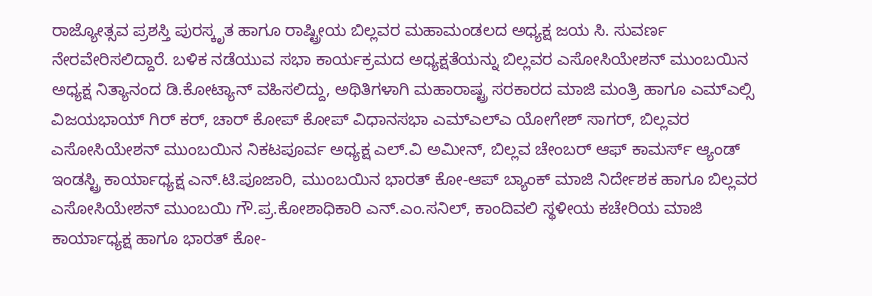ರಾಜ್ಯೋತ್ಸವ ಪ್ರಶಸ್ತಿ ಪುರಸ್ಕೃತ ಹಾಗೂ ರಾಷ್ಟ್ರೀಯ ಬಿಲ್ಲವರ ಮಹಾಮಂಡಲದ ಅಧ್ಯಕ್ಷ ಜಯ ಸಿ. ಸುವರ್ಣ ನೇರವೇರಿಸಲಿದ್ದಾರೆ. ಬಳಿಕ ನಡೆಯುವ ಸಭಾ ಕಾರ್ಯಕ್ರಮದ ಅಧ್ಯಕ್ಷತೆಯನ್ನು ಬಿಲ್ಲವರ ಎಸೋಸಿಯೇಶನ್ ಮುಂಬಯಿನ ಅಧ್ಯಕ್ಷ ನಿತ್ಯಾನಂದ ಡಿ.ಕೋಟ್ಯಾನ್ ವಹಿಸಲಿದ್ದು, ಅಥಿತಿಗಳಾಗಿ ಮಹಾರಾಷ್ಟ್ರ ಸರಕಾರದ ಮಾಜಿ ಮಂತ್ರಿ ಹಾಗೂ ಎಮ್ಎಲ್ಸಿ ವಿಜಯಭಾಯ್ ಗಿರ್ ಕರ್, ಚಾರ್ ಕೋಪ್ ಕೋಪ್ ವಿಧಾನಸಭಾ ಎಮ್ಎಲ್ಎ ಯೋಗೇಶ್ ಸಾಗರ್, ಬಿಲ್ಲವರ ಎಸೋಸಿಯೇಶನ್ ಮುಂಬಯಿನ ನಿಕಟಪೂರ್ವ ಅಧ್ಯಕ್ಷ ಎಲ್.ವಿ ಅಮೀನ್, ಬಿಲ್ಲವ ಚೇಂಬರ್ ಆಫ್ ಕಾಮರ್ಸ್ ಆ್ಯಂಡ್ ಇಂಡಸ್ಟ್ರಿ ಕಾರ್ಯಾಧ್ಯಕ್ಷ ಎನ್.ಟಿ.ಪೂಜಾರಿ, ಮುಂಬಯಿನ ಭಾರತ್ ಕೋ-ಆಪ್ ಬ್ಯಾಂಕ್ ಮಾಜಿ ನಿರ್ದೇಶಕ ಹಾಗೂ ಬಿಲ್ಲವರ ಎಸೋಸಿಯೇಶನ್ ಮುಂಬಯಿ ಗೌ.ಪ್ರ.ಕೋಶಾಧಿಕಾರಿ ಎನ್.ಎಂ.ಸನಿಲ್, ಕಾಂದಿವಲಿ ಸ್ಥಳೀಯ ಕಚೇರಿಯ ಮಾಜಿ ಕಾರ್ಯಾಧ್ಯಕ್ಷ ಹಾಗೂ ಭಾರತ್ ಕೋ-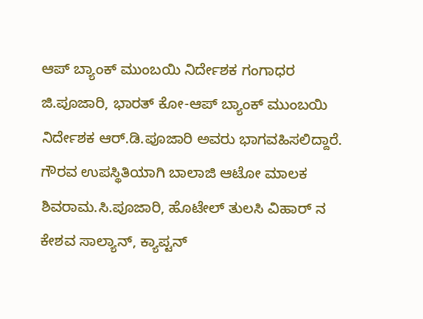ಆಪ್ ಬ್ಯಾಂಕ್ ಮುಂಬಯಿ ನಿರ್ದೇಶಕ ಗಂಗಾಧರ ಜಿ.ಪೂಜಾರಿ, ಭಾರತ್ ಕೋ-ಆಪ್ ಬ್ಯಾಂಕ್ ಮುಂಬಯಿ ನಿರ್ದೇಶಕ ಆರ್.ಡಿ.ಪೂಜಾರಿ ಅವರು ಭಾಗವಹಿಸಲಿದ್ದಾರೆ.
ಗೌರವ ಉಪಸ್ಥಿತಿಯಾಗಿ ಬಾಲಾಜಿ ಆಟೋ ಮಾಲಕ ಶಿವರಾಮ.ಸಿ.ಪೂಜಾರಿ, ಹೊಟೇಲ್ ತುಲಸಿ ವಿಹಾರ್ ನ ಕೇಶವ ಸಾಲ್ಯಾನ್, ಕ್ಯಾಪ್ಟನ್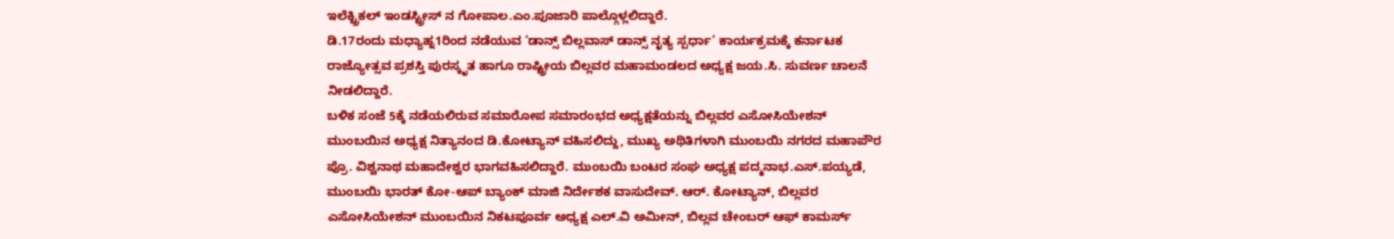ಇಲೆಕ್ಟ್ರಿಕಲ್ ಇಂಡಸ್ಟ್ರೀಸ್ ನ ಗೋಪಾಲ.ಎಂ.ಪೂಜಾರಿ ಪಾಲ್ಗೊಳ್ಲಲಿದ್ದಾರೆ.
ಡಿ.17ರಂದು ಮಧ್ಯಾಹ್ನ1ರಿಂದ ನಡೆಯುವ ‘ಡಾನ್ಸ್ ಬಿಲ್ಲವಾಸ್ ಡಾನ್ಸ್ ನೃತ್ಯ ಸ್ಪರ್ಧಾ’ ಕಾರ್ಯಕ್ರಮಕ್ಕೆ ಕರ್ನಾಟಕ ರಾಜ್ಯೋತ್ಸವ ಪ್ರಶಸ್ತಿ ಪುರಸ್ಕೃತ ಹಾಗೂ ರಾಷ್ಟ್ರೀಯ ಬಿಲ್ಲವರ ಮಹಾಮಂಡಲದ ಅಧ್ಯಕ್ಷ ಜಯ.ಸಿ. ಸುವರ್ಣ ಚಾಲನೆ ನೀಡಲಿದ್ದಾರೆ.
ಬಳಿಕ ಸಂಜೆ 5ಕ್ಕೆ ನಡೆಯಲಿರುವ ಸಮಾರೋಪ ಸಮಾರಂಭದ ಅಧ್ಯಕ್ಷತೆಯನ್ನು ಬಿಲ್ಲವರ ಎಸೋಸಿಯೇಶನ್ ಮುಂಬಯಿನ ಅಧ್ಯಕ್ಷ ನಿತ್ಯಾನಂದ ಡಿ.ಕೋಟ್ಯಾನ್ ವಹಿಸಲಿದ್ದು, ಮುಖ್ಯ ಅಥಿತಿಗಳಾಗಿ ಮುಂಬಯಿ ನಗರದ ಮಹಾಪೌರ ಪ್ರೊ. ವಿಶ್ವನಾಥ ಮಹಾದೇಶ್ವರ ಭಾಗವಹಿಸಲಿದ್ದಾರೆ. ಮುಂಬಯಿ ಬಂಟರ ಸಂಘ ಅಧ್ಯಕ್ಷ ಪದ್ಮನಾಭ.ಎಸ್.ಪಯ್ಯಡೆ, ಮುಂಬಯಿ ಭಾರತ್ ಕೋ-ಆಪ್ ಬ್ಯಾಂಕ್ ಮಾಜಿ ನಿರ್ದೇಶಕ ವಾಸುದೇವ್. ಆರ್. ಕೋಟ್ಯಾನ್, ಬಿಲ್ಲವರ ಎಸೋಸಿಯೇಶನ್ ಮುಂಬಯಿನ ನಿಕಟಪೂರ್ವ ಅಧ್ಯಕ್ಷ ಎಲ್.ವಿ ಅಮೀನ್, ಬಿಲ್ಲವ ಚೇಂಬರ್ ಆಫ್ ಕಾಮರ್ಸ್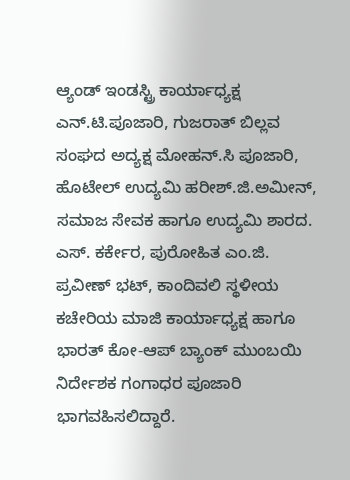ಆ್ಯಂಡ್ ಇಂಡಸ್ಟ್ರಿ ಕಾರ್ಯಾಧ್ಯಕ್ಷ ಎನ್.ಟಿ.ಪೂಜಾರಿ, ಗುಜರಾತ್ ಬಿಲ್ಲವ ಸಂಘದ ಅದ್ಯಕ್ಷ ಮೋಹನ್.ಸಿ ಪೂಜಾರಿ, ಹೊಟೇಲ್ ಉದ್ಯಮಿ ಹರೀಶ್.ಜಿ.ಅಮೀನ್, ಸಮಾಜ ಸೇವಕ ಹಾಗೂ ಉದ್ಯಮಿ ಶಾರದ. ಎಸ್. ಕರ್ಕೇರ, ಪುರೋಹಿತ ಎಂ.ಜಿ. ಪ್ರವೀಣ್ ಭಟ್, ಕಾಂದಿವಲಿ ಸ್ಥಳೀಯ ಕಚೇರಿಯ ಮಾಜಿ ಕಾರ್ಯಾಧ್ಯಕ್ಷ ಹಾಗೂ ಭಾರತ್ ಕೋ-ಆಪ್ ಬ್ಯಾಂಕ್ ಮುಂಬಯಿ ನಿರ್ದೇಶಕ ಗಂಗಾಧರ ಪೂಜಾರಿ ಭಾಗವಹಿಸಲಿದ್ದಾರೆ.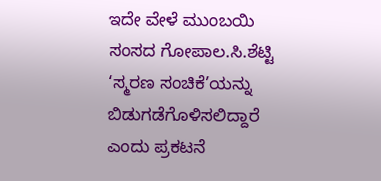ಇದೇ ವೇಳೆ ಮುಂಬಯಿ ಸಂಸದ ಗೋಪಾಲ.ಸಿ.ಶೆಟ್ಟಿ ‘ಸ್ಮರಣ ಸಂಚಿಕೆ’ಯನ್ನು ಬಿಡುಗಡೆಗೊಳಿಸಲಿದ್ದಾರೆ ಎಂದು ಪ್ರಕಟನೆ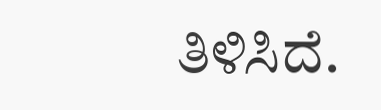ತಿಳಿಸಿದೆ.